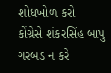શોધખોળ કરો
કોંગ્રેસે શંકરસિંહ બાપુ ગરબડ ન કરે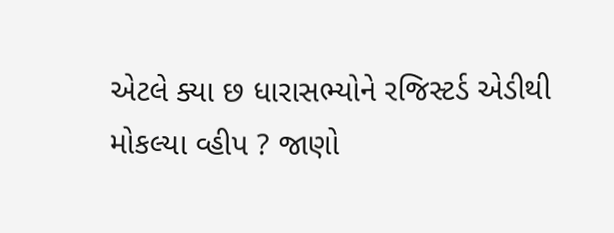એટલે ક્યા છ ધારાસભ્યોને રજિસ્ટર્ડ એડીથી મોકલ્યા વ્હીપ ? જાણો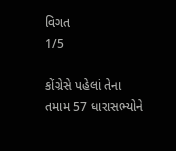વિગત
1/5

કોંગ્રેસે પહેલાં તેના તમામ 57 ધારાસભ્યોને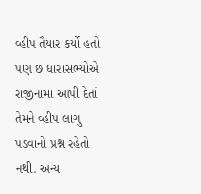વ્હીપ તૈયાર કર્યો હતો પણ છ ધારાસભ્યોએ રાજીનામા આપી દેતાં તેમને વ્હીપ લાગુ પડવાનો પ્રશ્ન રહેતો નથી. અન્ય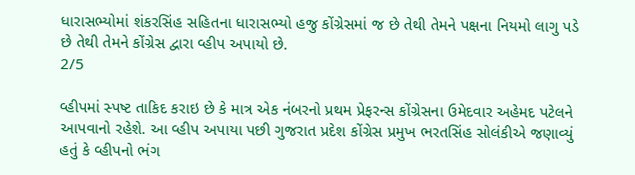ધારાસભ્યોમાં શંકરસિંહ સહિતના ધારાસભ્યો હજુ કોંગ્રેસમાં જ છે તેથી તેમને પક્ષના નિયમો લાગુ પડે છે તેથી તેમને કોંગ્રેસ દ્વારા વ્હીપ અપાયો છે.
2/5

વ્હીપમાં સ્પષ્ટ તાકિદ કરાઇ છે કે માત્ર એક નંબરનો પ્રથમ પ્રેફરન્સ કોંગ્રેસના ઉમેદવાર અહેમદ પટેલને આપવાનો રહેશે. આ વ્હીપ અપાયા પછી ગુજરાત પ્રદેશ કોંગ્રેસ પ્રમુખ ભરતસિંહ સોલંકીએ જણાવ્યું હતું કે વ્હીપનો ભંગ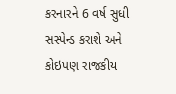કરનારને 6 વર્ષ સુધી સસ્પેન્ડ કરાશે અને કોઇપણ રાજકીય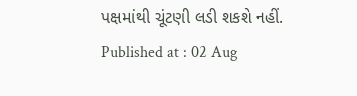પક્ષમાંથી ચૂંટણી લડી શકશે નહીં.
Published at : 02 Aug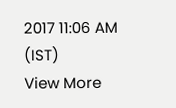2017 11:06 AM (IST)
View More